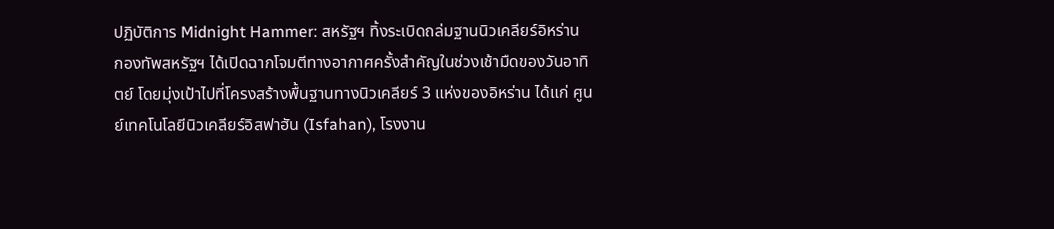ปฏิบัติการ Midnight Hammer: สหรัฐฯ ทิ้งระเบิดถล่มฐานนิวเคลียร์อิหร่าน
กองทัพสหรัฐฯ ได้เปิดฉากโจมตีทางอากาศครั้งสำคัญในช่วงเช้ามืดของวันอาทิตย์ โดยมุ่งเป้าไปที่โครงสร้างพื้นฐานทางนิวเคลียร์ 3 แห่งของอิหร่าน ได้แก่ ศูนย์เทคโนโลยีนิวเคลียร์อิสฟาฮัน (Isfahan), โรงงาน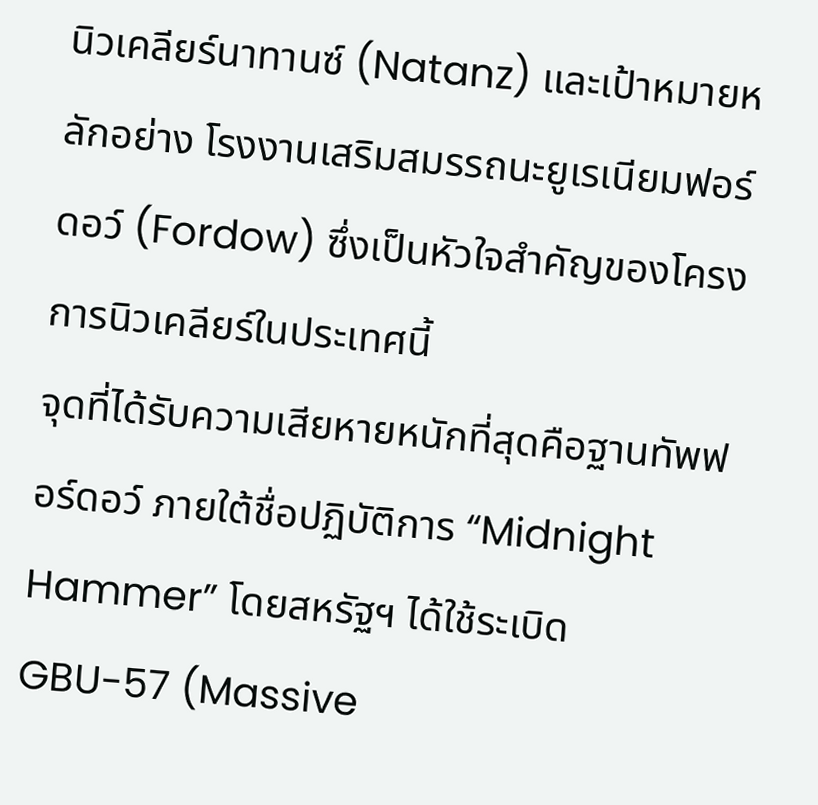นิวเคลียร์นาทานซ์ (Natanz) และเป้าหมายหลักอย่าง โรงงานเสริมสมรรถนะยูเรเนียมฟอร์ดอว์ (Fordow) ซึ่งเป็นหัวใจสำคัญของโครงการนิวเคลียร์ในประเทศนี้
จุดที่ได้รับความเสียหายหนักที่สุดคือฐานทัพฟอร์ดอว์ ภายใต้ชื่อปฏิบัติการ “Midnight Hammer” โดยสหรัฐฯ ได้ใช้ระเบิด GBU-57 (Massive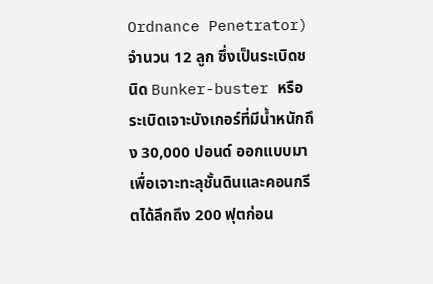Ordnance Penetrator) จำนวน 12 ลูก ซึ่งเป็นระเบิดชนิด Bunker-buster หรือระเบิดเจาะบังเกอร์ที่มีน้ำหนักถึง 30,000 ปอนด์ ออกแบบมาเพื่อเจาะทะลุชั้นดินและคอนกรีตได้ลึกถึง 200 ฟุตก่อน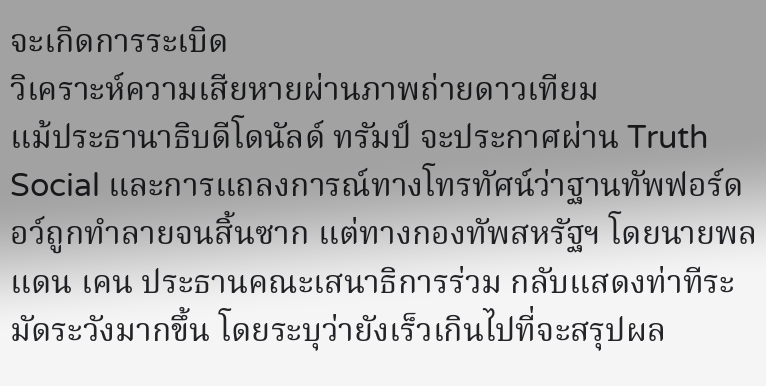จะเกิดการระเบิด
วิเคราะห์ความเสียหายผ่านภาพถ่ายดาวเทียม
แม้ประธานาธิบดีโดนัลด์ ทรัมป์ จะประกาศผ่าน Truth Social และการแถลงการณ์ทางโทรทัศน์ว่าฐานทัพฟอร์ดอว์ถูกทำลายจนสิ้นซาก แต่ทางกองทัพสหรัฐฯ โดยนายพลแดน เคน ประธานคณะเสนาธิการร่วม กลับแสดงท่าทีระมัดระวังมากขึ้น โดยระบุว่ายังเร็วเกินไปที่จะสรุปผล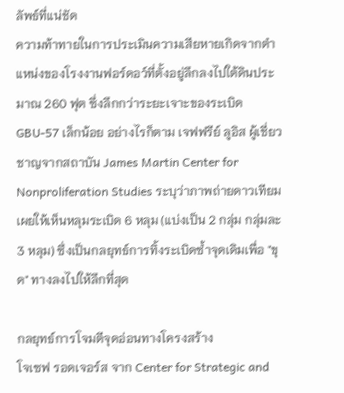ลัพธ์ที่แน่ชัด
ความท้าทายในการประเมินความเสียหายเกิดจากตำแหน่งของโรงงานฟอร์ดอว์ที่ตั้งอยู่ลึกลงไปใต้ดินประมาณ 260 ฟุต ซึ่งลึกกว่าระยะเจาะของระเบิด GBU-57 เล็กน้อย อย่างไรก็ตาม เจฟฟรีย์ ลูอิส ผู้เชี่ยวชาญจากสถาบัน James Martin Center for Nonproliferation Studies ระบุว่าภาพถ่ายดาวเทียมเผยให้เห็นหลุมระเบิด 6 หลุม (แบ่งเป็น 2 กลุ่ม กลุ่มละ 3 หลุม) ซึ่งเป็นกลยุทธ์การทิ้งระเบิดซ้ำจุดเดิมเพื่อ "ขุด" ทางลงไปให้ลึกที่สุด

กลยุทธ์การโจมตีจุดอ่อนทางโครงสร้าง
โจเซฟ รอดเจอร์ส จาก Center for Strategic and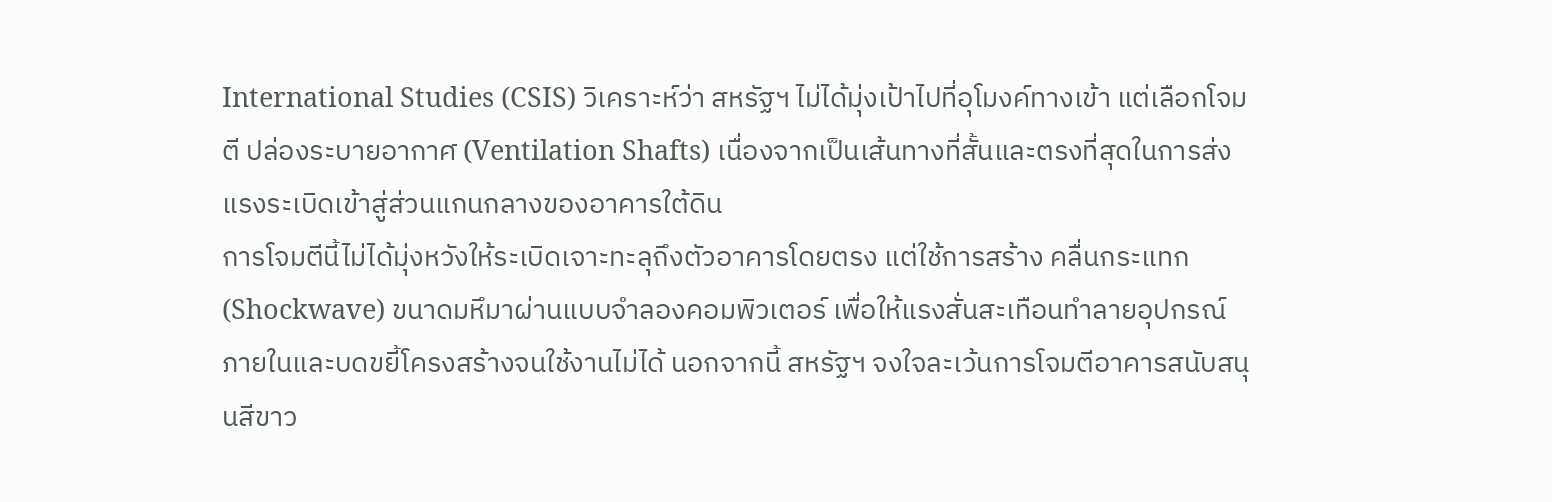International Studies (CSIS) วิเคราะห์ว่า สหรัฐฯ ไม่ได้มุ่งเป้าไปที่อุโมงค์ทางเข้า แต่เลือกโจมตี ปล่องระบายอากาศ (Ventilation Shafts) เนื่องจากเป็นเส้นทางที่สั้นและตรงที่สุดในการส่งแรงระเบิดเข้าสู่ส่วนแกนกลางของอาคารใต้ดิน
การโจมตีนี้ไม่ได้มุ่งหวังให้ระเบิดเจาะทะลุถึงตัวอาคารโดยตรง แต่ใช้การสร้าง คลื่นกระแทก (Shockwave) ขนาดมหึมาผ่านแบบจำลองคอมพิวเตอร์ เพื่อให้แรงสั่นสะเทือนทำลายอุปกรณ์ภายในและบดขยี้โครงสร้างจนใช้งานไม่ได้ นอกจากนี้ สหรัฐฯ จงใจละเว้นการโจมตีอาคารสนับสนุนสีขาว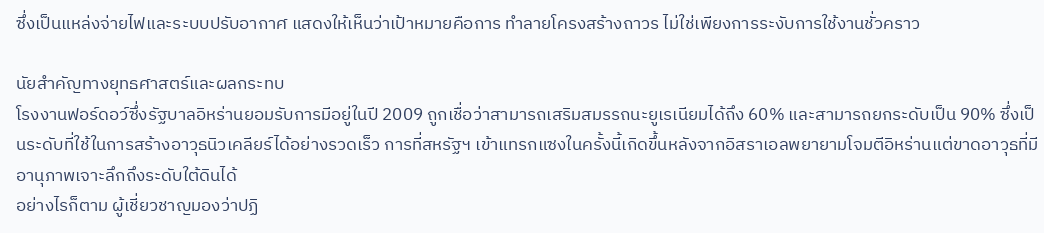ซึ่งเป็นแหล่งจ่ายไฟและระบบปรับอากาศ แสดงให้เห็นว่าเป้าหมายคือการ ทำลายโครงสร้างถาวร ไม่ใช่เพียงการระงับการใช้งานชั่วคราว

นัยสำคัญทางยุทธศาสตร์และผลกระทบ
โรงงานฟอร์ดอว์ซึ่งรัฐบาลอิหร่านยอมรับการมีอยู่ในปี 2009 ถูกเชื่อว่าสามารถเสริมสมรรถนะยูเรเนียมได้ถึง 60% และสามารถยกระดับเป็น 90% ซึ่งเป็นระดับที่ใช้ในการสร้างอาวุธนิวเคลียร์ได้อย่างรวดเร็ว การที่สหรัฐฯ เข้าแทรกแซงในครั้งนี้เกิดขึ้นหลังจากอิสราเอลพยายามโจมตีอิหร่านแต่ขาดอาวุธที่มีอานุภาพเจาะลึกถึงระดับใต้ดินได้
อย่างไรก็ตาม ผู้เชี่ยวชาญมองว่าปฏิ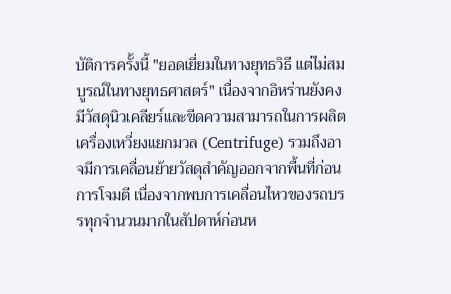บัติการครั้งนี้ "ยอดเยี่ยมในทางยุทธวิธี แต่ไม่สมบูรณ์ในทางยุทธศาสตร์" เนื่องจากอิหร่านยังคงมีวัสดุนิวเคลียร์และขีดความสามารถในการผลิตเครื่องเหวี่ยงแยกมวล (Centrifuge) รวมถึงอาจมีการเคลื่อนย้ายวัสดุสำคัญออกจากพื้นที่ก่อนการโจมตี เนื่องจากพบการเคลื่อนไหวของรถบรรทุกจำนวนมากในสัปดาห์ก่อนห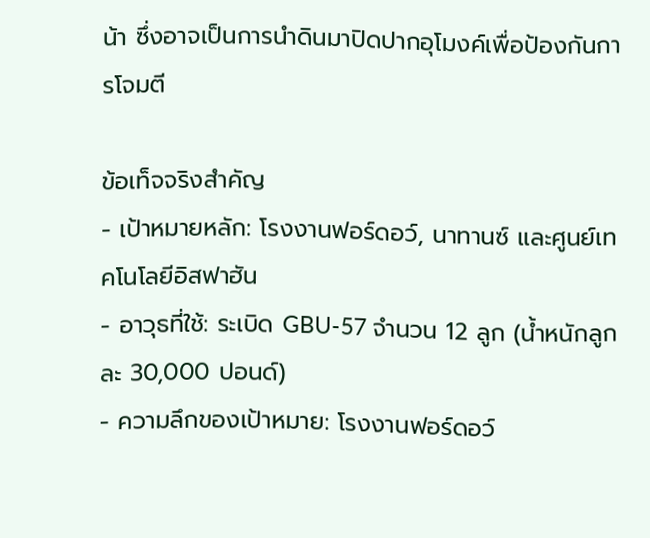น้า ซึ่งอาจเป็นการนำดินมาปิดปากอุโมงค์เพื่อป้องกันการโจมตี

ข้อเท็จจริงสำคัญ
- เป้าหมายหลัก: โรงงานฟอร์ดอว์, นาทานซ์ และศูนย์เทคโนโลยีอิสฟาฮัน
- อาวุธที่ใช้: ระเบิด GBU-57 จำนวน 12 ลูก (น้ำหนักลูกละ 30,000 ปอนด์)
- ความลึกของเป้าหมาย: โรงงานฟอร์ดอว์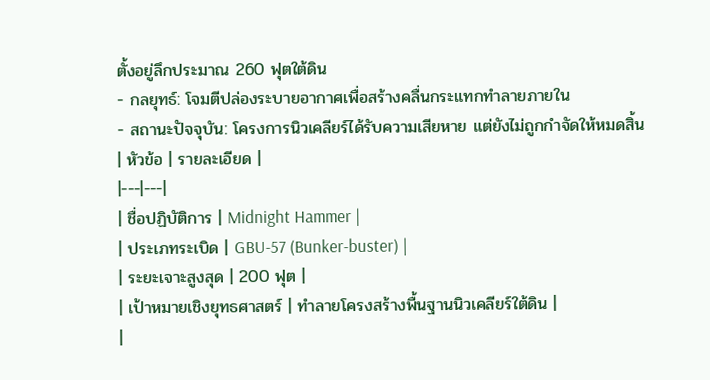ตั้งอยู่ลึกประมาณ 260 ฟุตใต้ดิน
- กลยุทธ์: โจมตีปล่องระบายอากาศเพื่อสร้างคลื่นกระแทกทำลายภายใน
- สถานะปัจจุบัน: โครงการนิวเคลียร์ได้รับความเสียหาย แต่ยังไม่ถูกกำจัดให้หมดสิ้น
| หัวข้อ | รายละเอียด |
|---|---|
| ชื่อปฏิบัติการ | Midnight Hammer |
| ประเภทระเบิด | GBU-57 (Bunker-buster) |
| ระยะเจาะสูงสุด | 200 ฟุต |
| เป้าหมายเชิงยุทธศาสตร์ | ทำลายโครงสร้างพื้นฐานนิวเคลียร์ใต้ดิน |
|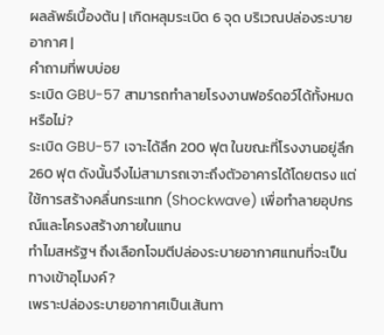ผลลัพธ์เบื้องต้น | เกิดหลุมระเบิด 6 จุด บริเวณปล่องระบายอากาศ |
คำถามที่พบบ่อย
ระเบิด GBU-57 สามารถทำลายโรงงานฟอร์ดอว์ได้ทั้งหมดหรือไม่?
ระเบิด GBU-57 เจาะได้ลึก 200 ฟุต ในขณะที่โรงงานอยู่ลึก 260 ฟุต ดังนั้นจึงไม่สามารถเจาะถึงตัวอาคารได้โดยตรง แต่ใช้การสร้างคลื่นกระแทก (Shockwave) เพื่อทำลายอุปกรณ์และโครงสร้างภายในแทน
ทำไมสหรัฐฯ ถึงเลือกโจมตีปล่องระบายอากาศแทนที่จะเป็นทางเข้าอุโมงค์?
เพราะปล่องระบายอากาศเป็นเส้นทา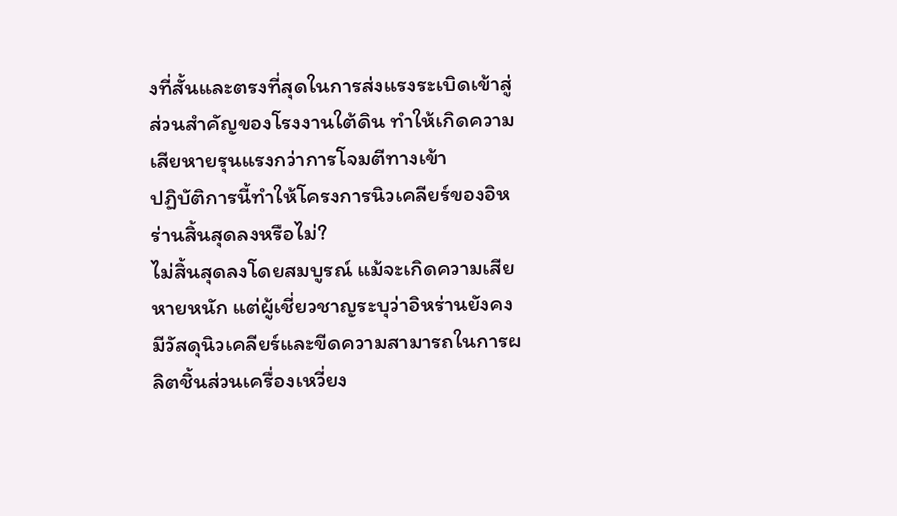งที่สั้นและตรงที่สุดในการส่งแรงระเบิดเข้าสู่ส่วนสำคัญของโรงงานใต้ดิน ทำให้เกิดความเสียหายรุนแรงกว่าการโจมตีทางเข้า
ปฏิบัติการนี้ทำให้โครงการนิวเคลียร์ของอิหร่านสิ้นสุดลงหรือไม่?
ไม่สิ้นสุดลงโดยสมบูรณ์ แม้จะเกิดความเสียหายหนัก แต่ผู้เชี่ยวชาญระบุว่าอิหร่านยังคงมีวัสดุนิวเคลียร์และขีดความสามารถในการผลิตชิ้นส่วนเครื่องเหวี่ยง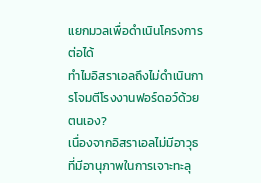แยกมวลเพื่อดำเนินโครงการต่อได้
ทำไมอิสราเอลถึงไม่ดำเนินการโจมตีโรงงานฟอร์ดอว์ด้วยตนเอง?
เนื่องจากอิสราเอลไม่มีอาวุธที่มีอานุภาพในการเจาะทะลุ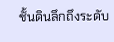ชั้นดินลึกถึงระดับ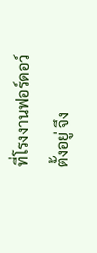ที่โรงงานฟอร์ดอว์ตั้งอยู่ จึง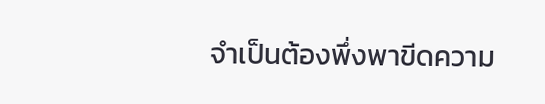จำเป็นต้องพึ่งพาขีดความ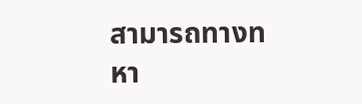สามารถทางทหา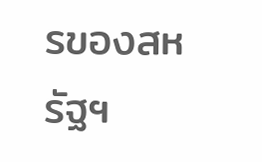รของสหรัฐฯ